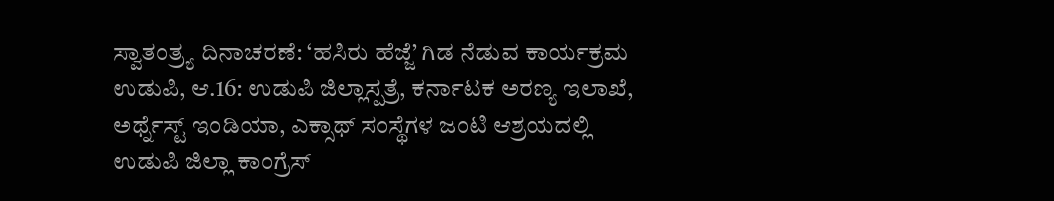ಸ್ವಾತಂತ್ರ್ಯ ದಿನಾಚರಣೆ: ‘ಹಸಿರು ಹೆಜ್ಜೆ’ ಗಿಡ ನೆಡುವ ಕಾರ್ಯಕ್ರಮ
ಉಡುಪಿ, ಆ.16: ಉಡುಪಿ ಜಿಲ್ಲಾಸ್ಪತ್ರೆ, ಕರ್ನಾಟಕ ಅರಣ್ಯ ಇಲಾಖೆ, ಅರ್ಥ್ನೆಸ್ಟ್ ಇಂಡಿಯಾ, ಎಕ್ಸಾಥ್ ಸಂಸ್ಥೆಗಳ ಜಂಟಿ ಆಶ್ರಯದಲ್ಲಿ ಉಡುಪಿ ಜಿಲ್ಲಾ ಕಾಂಗ್ರೆಸ್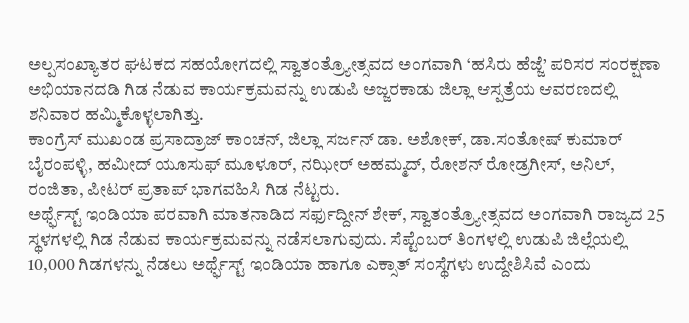ಅಲ್ಪಸಂಖ್ಯಾತರ ಘಟಕದ ಸಹಯೋಗದಲ್ಲಿ ಸ್ವಾತಂತ್ರ್ಯೋತ್ಸವದ ಅಂಗವಾಗಿ ‘ಹಸಿರು ಹೆಜ್ಜೆ’ ಪರಿಸರ ಸಂರಕ್ಷಣಾ ಅಭಿಯಾನದಡಿ ಗಿಡ ನೆಡುವ ಕಾರ್ಯಕ್ರಮವನ್ನು ಉಡುಪಿ ಅಜ್ಜರಕಾಡು ಜಿಲ್ಲಾ ಆಸ್ಪತ್ರೆಯ ಆವರಣದಲ್ಲಿ ಶನಿವಾರ ಹಮ್ಮಿಕೊಳ್ಳಲಾಗಿತ್ತು.
ಕಾಂಗ್ರೆಸ್ ಮುಖಂಡ ಪ್ರಸಾದ್ರಾಜ್ ಕಾಂಚನ್, ಜಿಲ್ಲಾ ಸರ್ಜನ್ ಡಾ. ಅಶೋಕ್, ಡಾ.ಸಂತೋಷ್ ಕುಮಾರ್ ಬೈರಂಪಳ್ಳಿ, ಹಮೀದ್ ಯೂಸುಫ್ ಮೂಳೂರ್, ನಝೀರ್ ಅಹಮ್ಮದ್, ರೋಶನ್ ರೋಡ್ರಗೀಸ್, ಅನಿಲ್, ರಂಜಿತಾ, ಪೀಟರ್ ಪ್ರತಾಪ್ ಭಾಗವಹಿಸಿ ಗಿಡ ನೆಟ್ಟರು.
ಅರ್ಥ್ಫೆಸ್ಟ್ ಇಂಡಿಯಾ ಪರವಾಗಿ ಮಾತನಾಡಿದ ಸರ್ಫುದ್ದೀನ್ ಶೇಕ್, ಸ್ವಾತಂತ್ರ್ಯೋತ್ಸವದ ಅಂಗವಾಗಿ ರಾಜ್ಯದ 25 ಸ್ಥಳಗಳಲ್ಲಿ ಗಿಡ ನೆಡುವ ಕಾರ್ಯಕ್ರಮವನ್ನು ನಡೆಸಲಾಗುವುದು. ಸೆಪ್ಟೆಂಬರ್ ತಿಂಗಳಲ್ಲಿ ಉಡುಪಿ ಜಿಲ್ಲೆಯಲ್ಲಿ 10,000 ಗಿಡಗಳನ್ನು ನೆಡಲು ಅರ್ಥ್ಫೆಸ್ಟ್ ಇಂಡಿಯಾ ಹಾಗೂ ಎಕ್ಸಾತ್ ಸಂಸ್ಥೆಗಳು ಉದ್ದೇಶಿಸಿವೆ ಎಂದು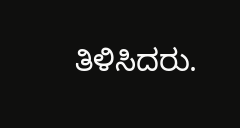ತಿಳಿಸಿದರು.